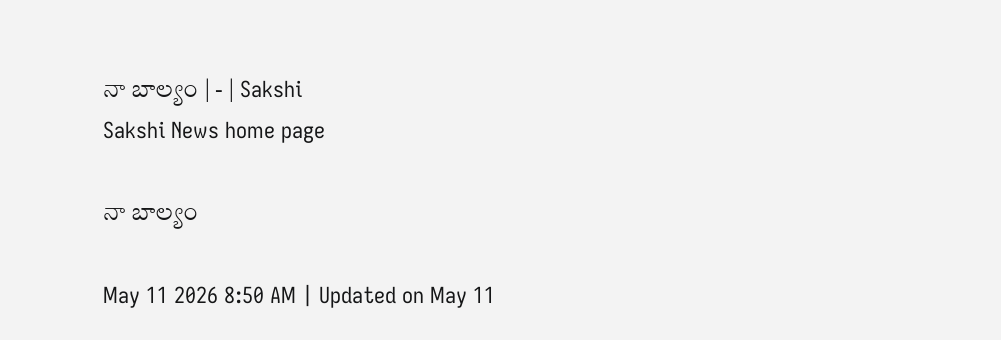నా బాల్యం | - | Sakshi
Sakshi News home page

నా బాల్యం

May 11 2026 8:50 AM | Updated on May 11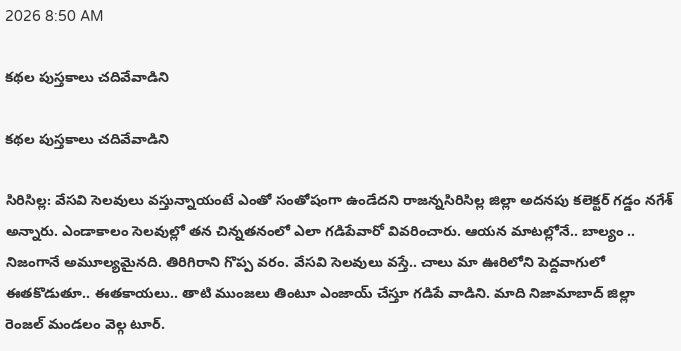2026 8:50 AM

కథల పుస్తకాలు చదివేవాడిని

కథల పుస్తకాలు చదివేవాడిని

సిరిసిల్ల: వేసవి సెలవులు వస్తున్నాయంటే ఎంతో సంతోషంగా ఉండేదని రాజన్నసిరిసిల్ల జిల్లా అదనపు కలెక్టర్‌ గడ్డం నగేశ్‌ అన్నారు. ఎండాకాలం సెలవుల్లో తన చిన్నతనంలో ఎలా గడిపేవారో వివరించారు. ఆయన మాటల్లోనే.. బాల్యం .. నిజంగానే అమూల్యమైనది. తిరిగిరాని గొప్ప వరం. వేసవి సెలవులు వస్తే.. చాలు మా ఊరిలోని పెద్దవాగులో ఈతకొడుతూ.. ఈతకాయలు.. తాటి ముంజలు తింటూ ఎంజాయ్‌ చేస్తూ గడిపే వాడిని. మాది నిజామాబాద్‌ జిల్లా రెంజల్‌ మండలం వెల్గ టూర్‌.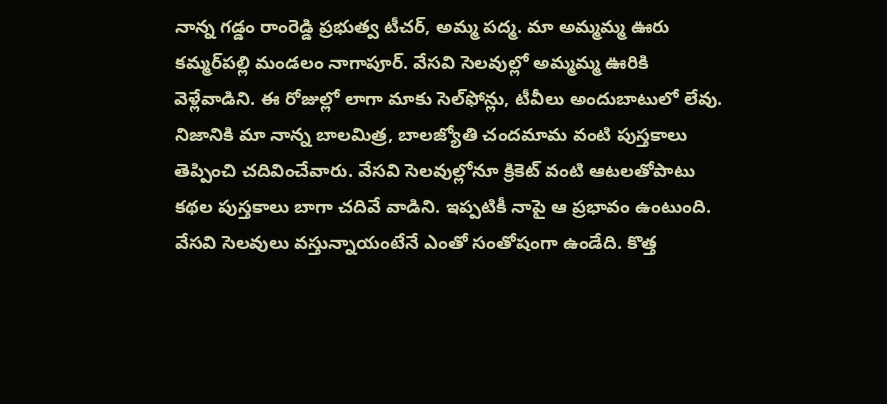నాన్న గడ్డం రాంరెడ్డి ప్రభుత్వ టీచర్‌, అమ్మ పద్మ. మా అమ్మమ్మ ఊరు కమ్మర్‌పల్లి మండలం నాగాపూర్‌. వేసవి సెలవుల్లో అమ్మమ్మ ఊరికి వెళ్లేవాడిని. ఈ రోజుల్లో లాగా మాకు సెల్‌ఫోన్లు, టీవీలు అందుబాటులో లేవు. నిజానికి మా నాన్న బాలమిత్ర, బాలజ్యోతి చందమామ వంటి పుస్తకాలు తెప్పించి చదివించేవారు. వేసవి సెలవుల్లోనూ క్రికెట్‌ వంటి ఆటలతోపాటు కథల పుస్తకాలు బాగా చదివే వాడిని. ఇప్పటికీ నాపై ఆ ప్రభావం ఉంటుంది. వేసవి సెలవులు వస్తున్నాయంటేనే ఎంతో సంతోషంగా ఉండేది. కొత్త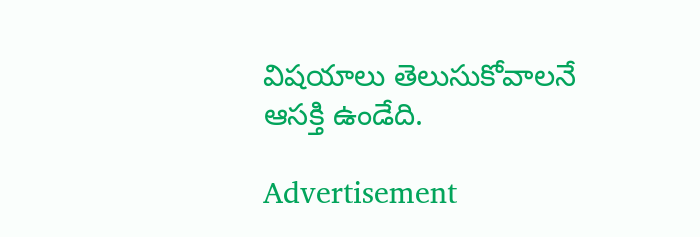విషయాలు తెలుసుకోవాలనే ఆసక్తి ఉండేది.

Advertisement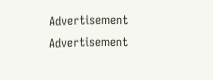Advertisement
Advertisement